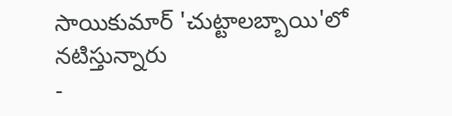సాయికుమార్ 'చుట్టాలబ్బాయి'లో నటిస్తున్నారు
-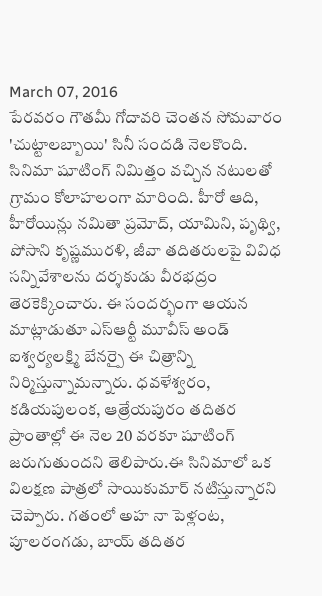March 07, 2016
పేరవరం గౌతమీ గోదావరి చెంతన సోమవారం 'చుట్టాలబ్బాయి' సినీ సందడి నెలకొంది. సినిమా షూటింగ్ నిమిత్తం వచ్చిన నటులతో గ్రామం కోలాహలంగా మారింది. హీరో ఆది, హీరోయిన్లు నమితా ప్రమోద్, యామిని, పృథ్వి, పోసాని కృష్ణమురళి, జీవా తదితరులపై వివిధ సన్నివేశాలను దర్శకుడు వీరభద్రం తెరకెక్కించారు. ఈ సందర్భంగా ఆయన మాట్లాడుతూ ఎస్ఆర్టీ మూవీస్ అండ్ ఐశ్వర్యలక్ష్మి బేనర్పై ఈ చిత్రాన్ని నిర్మిస్తున్నామన్నారు. ధవళేశ్వరం, కడియపులంక, ఆత్రేయపురం తదితర ప్రాంతాల్లో ఈ నెల 20 వరకూ షూటింగ్ జరుగుతుందని తెలిపారు.ఈ సినిమాలో ఒక విలక్షణ పాత్రలో సాయికుమార్ నటిస్తున్నారని చెప్పారు. గతంలో అహ నా పెళ్లంట, పూలరంగడు, బాయ్ తదితర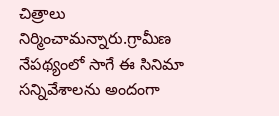చిత్రాలు నిర్మించామన్నారు.గ్రామీణ నేపథ్యంలో సాగే ఈ సినిమా సన్నివేశాలను అందంగా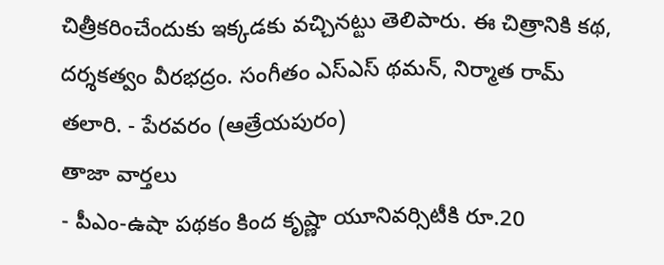చిత్రీకరించేందుకు ఇక్కడకు వచ్చినట్టు తెలిపారు. ఈ చిత్రానికి కథ, దర్శకత్వం వీరభద్రం. సంగీతం ఎస్ఎస్ థమన్, నిర్మాత రామ్ తలారి. - పేరవరం (ఆత్రేయపురం)
తాజా వార్తలు
- పీఎం-ఉషా పథకం కింద కృష్ణా యూనివర్సిటీకి రూ.20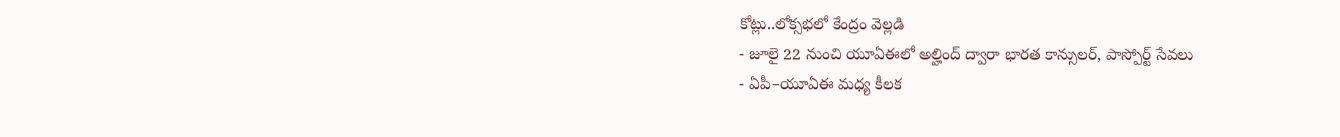కోట్లు..లోక్సభలో కేంద్రం వెల్లడి
- జూలై 22 నుంచి యూఏఈలో అల్హింద్ ద్వారా భారత కాన్సులర్, పాస్పోర్ట్ సేవలు
- ఏపీ–యూఏఈ మధ్య కీలక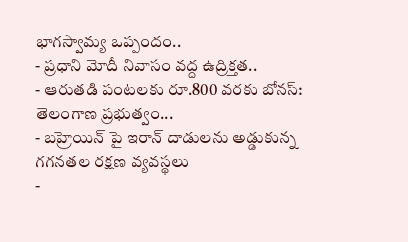భాగస్వామ్య ఒప్పందం..
- ప్రధాని మోదీ నివాసం వద్ద ఉద్రిక్తత..
- ఆరుతడి పంటలకు రూ.800 వరకు బోనస్: తెలంగాణ ప్రభుత్వం...
- బహ్రెయిన్ పై ఇరాన్ దాడులను అడ్డుకున్న గగనతల రక్షణ వ్యవస్థలు
-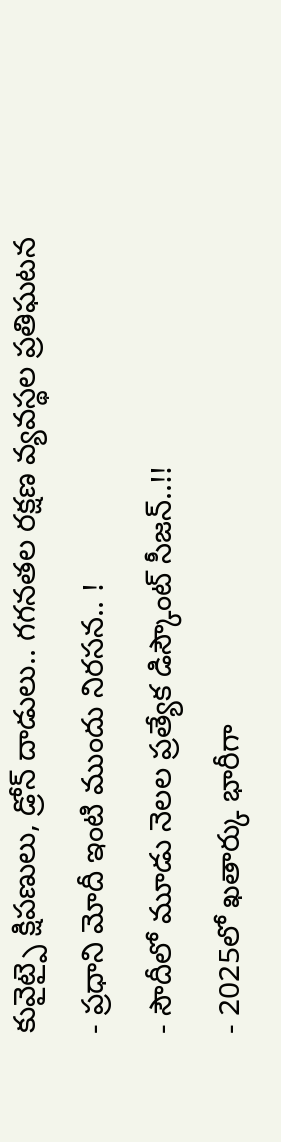కువైట్పై క్షిపణులు, డ్రోన్ దాడులు.. గగనతల రక్షణ వ్యవస్థల ప్రతిఘటన
- ప్రధాని మోదీ ఇంటి ముందు నిరసన.. !
- సౌదీలో మూడు నెలల ప్రత్యేక డిస్కౌంట్ సీజన్..!!
- 2025లో ఖతార్కు భారీగా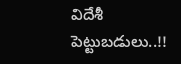విదేశీ పెట్టుబడులు..!!